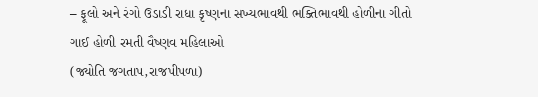– ફૂલો અને રંગો ઉડાડી રાધા કૃષ્ણના સખ્યભાવથી ભક્તિભાવથી હોળીના ગીતો ગાઈ હોળી રમતી વૈષ્ણવ મહિલાઓ
(જ્યોતિ જગતાપ,રાજપીપળા)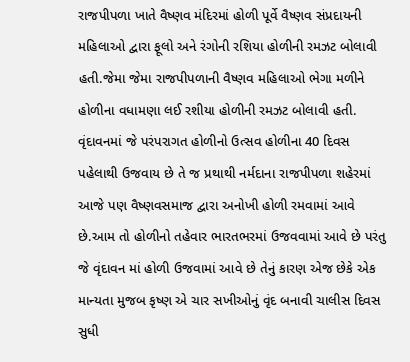રાજપીપળા ખાતે વૈષ્ણવ મંદિરમાં હોળી પૂર્વે વૈષ્ણવ સંપ્રદાયની મહિલાઓ દ્વારા ફૂલો અને રંગોની રશિયા હોળીની રમઝટ બોલાવી હતી.જેમા જેમા રાજપીપળાની વૈષ્ણવ મહિલાઓ ભેગા મળીને હોળીના વધામણા લઈ રશીયા હોળીની રમઝટ બોલાવી હતી.
વૃંદાવનમાં જે પરંપરાગત હોળીનો ઉત્સવ હોળીના 40 દિવસ પહેલાથી ઉજવાય છે તે જ પ્રથાથી નર્મદાના રાજપીપળા શહેરમાં આજે પણ વૈષ્ણવસમાજ દ્વારા અનોખી હોળી રમવામાં આવે છે.આમ તો હોળીનો તહેવાર ભારતભરમાં ઉજવવામાં આવે છે પરંતુ જે વૃંદાવન માં હોળી ઉજવામાં આવે છે તેનું કારણ એજ છેકે એક માન્યતા મુજબ કૃષ્ણ એ ચાર સખીઓનું વૃંદ બનાવી ચાલીસ દિવસ સુધી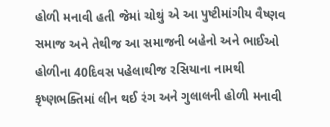હોળી મનાવી હતી જેમાં ચોથું એ આ પુષ્ટીમાંગીય વૈષ્ણવ સમાજ અને તેથીજ આ સમાજની બહેનો અને ભાઈઓ હોળીના 40દિવસ પહેલાથીજ રસિયાના નામથી કૃષ્ણભક્તિમાં લીન થઈ રંગ અને ગુલાલની હોળી મનાવી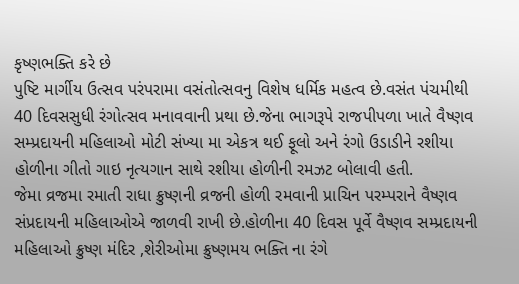કૃષ્ણભક્તિ કરે છે
પુષ્ટિ માર્ગીય ઉત્સવ પરંપરામા વસંતોત્સવનુ વિશેષ ધર્મિક મહત્વ છે.વસંત પંચમીથી 40 દિવસસુધી રંગોત્સવ મનાવવાની પ્રથા છે.જેના ભાગરૂપે રાજપીપળા ખાતે વૈષ્ણવ સમ્પ્રદાયની મહિલાઓ મોટી સંખ્યા મા એકત્ર થઈ ફૂલો અને રંગો ઉડાડીને રશીયા હોળીના ગીતો ગાઇ નૃત્યગાન સાથે રશીયા હોળીની રમઝટ બોલાવી હતી.
જેમા વ્રજમા રમાતી રાધા ક્રુષ્ણની વ્રજની હોળી રમવાની પ્રાચિન પરમ્પરાને વૈષ્ણવ સંપ્રદાયની મહિલાઓએ જાળવી રાખી છે.હોળીના 40 દિવસ પૂર્વે વૈષ્ણવ સમ્પ્રદાયની મહિલાઓ ક્રુષ્ણ મંદિર ,શેરીઓમા ક્રુષ્ણમય ભક્તિ ના રંગે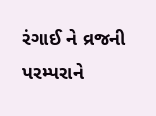રંગાઈ ને વ્રજની પરમ્પરાને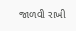જાળવી રાખી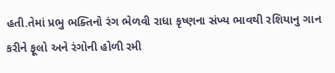હતી.તેમાં પ્રભુ ભક્તિનો રંગ ભેળવી રાધા કૃષ્ણના સંખ્ય ભાવથી રશિયાનુ ગાન કરીને ફૂલો અને રંગોની હોળી રમી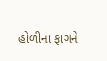હોળીના ફાગને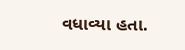વધાવ્યા હતા.